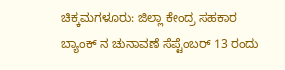ಚಿಕ್ಕಮಗಳೂರು: ಜಿಲ್ಲಾ ಕೇಂದ್ರ ಸಹಕಾರ ಬ್ಯಾಂಕ್ ನ ಚುನಾವಣೆ ಸೆಪ್ಟೆಂಬರ್ 13 ರಂದು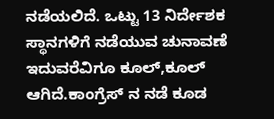ನಡೆಯಲಿದೆ. ಒಟ್ಟು 13 ನಿರ್ದೇಶಕ ಸ್ಥಾನಗಳಿಗೆ ನಡೆಯುವ ಚುನಾವಣೆ ಇದುವರೆವಿಗೂ ಕೂಲ್,ಕೂಲ್ ಆಗಿದೆ.ಕಾಂಗ್ರೆಸ್ ನ ನಡೆ ಕೂಡ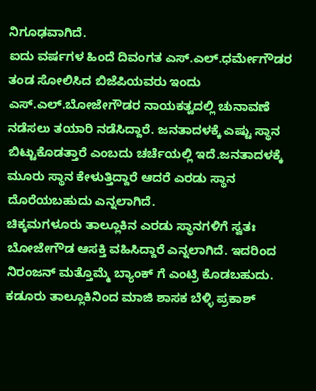ನಿಗೂಢವಾಗಿದೆ.
ಐದು ವರ್ಷಗಳ ಹಿಂದೆ ದಿವಂಗತ ಎಸ್.ಎಲ್.ಧರ್ಮೇಗೌಡರ ತಂಡ ಸೋಲಿಸಿದ ಬಿಜೆಪಿಯವರು ಇಂದು ಎಸ್.ಎಲ್.ಬೋಜೇಗೌಡರ ನಾಯಕತ್ವದಲ್ಲಿ ಚುನಾವಣೆ ನಡೆಸಲು ತಯಾರಿ ನಡೆಸಿದ್ದಾರೆ. ಜನತಾದಳಕ್ಕೆ ಎಷ್ಟು ಸ್ಥಾನ ಬಿಟ್ಟುಕೊಡತ್ತಾರೆ ಎಂಬದು ಚರ್ಚೆಯಲ್ಲಿ ಇದೆ.ಜನತಾದಳಕ್ಕೆ ಮೂರು ಸ್ಥಾನ ಕೇಳುತ್ತಿದ್ದಾರೆ ಆದರೆ ಎರಡು ಸ್ಥಾನ ದೊರೆಯಬಹುದು ಎನ್ನಲಾಗಿದೆ.
ಚಿಕ್ಕಮಗಳೂರು ತಾಲ್ಲೂಕಿನ ಎರಡು ಸ್ಥಾನಗಳಿಗೆ ಸ್ವತಃ ಬೋಜೇಗೌಡ ಆಸಕ್ತಿ ವಹಿಸಿದ್ದಾರೆ ಎನ್ನಲಾಗಿದೆ. ಇದರಿಂದ ನಿರಂಜನ್ ಮತ್ತೊಮ್ಮೆ ಬ್ಯಾಂಕ್ ಗೆ ಎಂಟ್ರಿ ಕೊಡಬಹುದು. ಕಡೂರು ತಾಲ್ಲೂಕಿನಿಂದ ಮಾಜಿ ಶಾಸಕ ಬೆಳ್ಳಿ ಪ್ರಕಾಶ್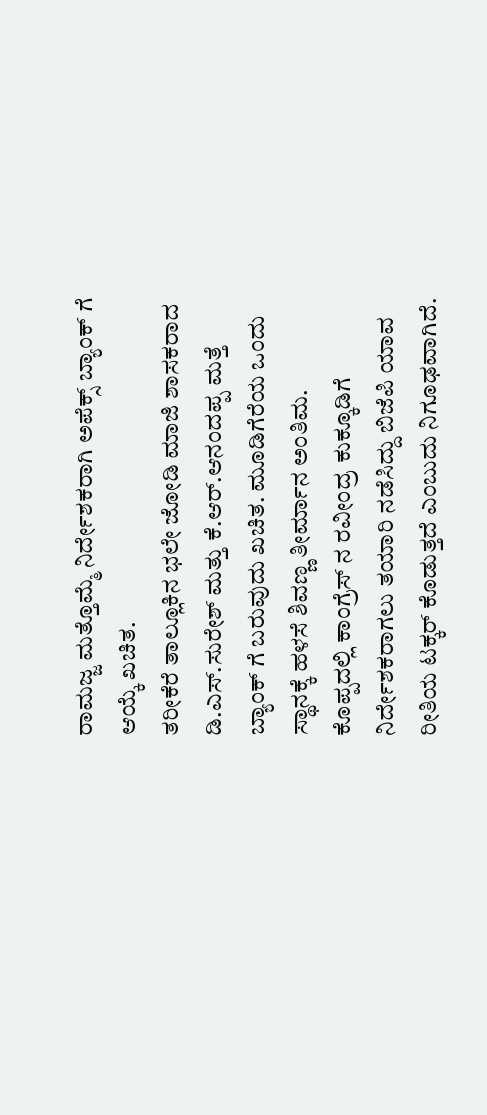ರಾಮಜ್ಜ ಮತ್ತೊಮ್ಮೆ ನಿರ್ದೇಶಕರಾಗಿ ಅಪೆಕ್ಸ್ ಬ್ಯಾಂಕ್ ಗೆ ಆಯ್ಕೆ ಖಚಿತ.
ತರೀಕೆರೆ ತಾಲ್ಲೂಕಿನ ಭಲೇ ಜೋಡಿ ಮಾಜಿ ಶಾಸಕರಾದ ಡಿ.ಎಸ್.ಸುರೇಶ್ ಮತ್ತು ಕೆ.ಆರ್.ಆನಂದಪ್ಪ ಮತ್ತೆ ಬ್ಯಾಂಕ್ ಗೆ ಬರುವುದು ಖಚಿತ. ಮೂಡಿಗೆರೆಯ ಒಂದು ಸ್ಥಾನಕ್ಕೆ ಹಳಸೆ ಶಿವಣ್ಣ ತೀರ್ಮಾನ ಅಂತಿಮ.
ಕೊಪ್ಪದಲ್ಲಿ ಕಾಂಗ್ರೆಸ್ ನ ರವೀಂದ್ರ ಕುಕ್ಕೂಡಿಗೆ ನಿರ್ದೇಶಕರಾಗಲು ತಯಾರಿ ನಡೆಸಿದ್ದು ಬಿಜೆಪಿ ಯಾವ ರೀತಿಯ ಟಕ್ಕರ್ ಕೊಡುತ್ತದೆ ಎಂಬುದು ನಿಗೂಢವಾಗಿದೆ.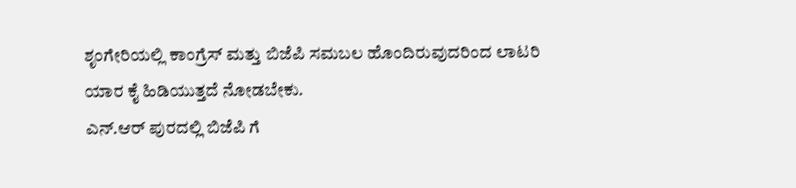ಶೃಂಗೇರಿಯಲ್ಲಿ ಕಾಂಗ್ರೆಸ್ ಮತ್ತು ಬಿಜೆಪಿ ಸಮಬಲ ಹೊಂದಿರುವುದರಿಂದ ಲಾಟರಿ ಯಾರ ಕೈ ಹಿಡಿಯುತ್ತದೆ ನೋಡಬೇಕು.
ಎನ್.ಆರ್ ಪುರದಲ್ಲಿ ಬಿಜೆಪಿ ಗೆ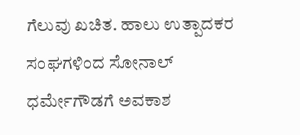ಗೆಲುವು ಖಚಿತ. ಹಾಲು ಉತ್ಪಾದಕರ ಸಂಘಗಳಿಂದ ಸೋನಾಲ್ ಧರ್ಮೇಗೌಡಗೆ ಅವಕಾಶ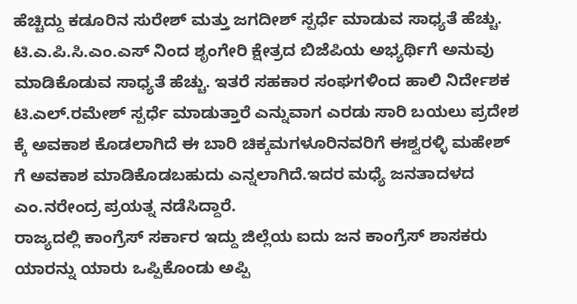ಹೆಚ್ಚಿದ್ದು ಕಡೂರಿನ ಸುರೇಶ್ ಮತ್ತು ಜಗದೀಶ್ ಸ್ಪರ್ಧೆ ಮಾಡುವ ಸಾಧ್ಯತೆ ಹೆಚ್ಚು.
ಟಿ.ಎ.ಪಿ.ಸಿ.ಎಂ.ಎಸ್ ನಿಂದ ಶೃಂಗೇರಿ ಕ್ಷೇತ್ರದ ಬಿಜೆಪಿಯ ಅಭ್ಯರ್ಥಿಗೆ ಅನುವು ಮಾಡಿಕೊಡುವ ಸಾಧ್ಯತೆ ಹೆಚ್ಚು. ಇತರೆ ಸಹಕಾರ ಸಂಘಗಳಿಂದ ಹಾಲಿ ನಿರ್ದೇಶಕ ಟಿ.ಎಲ್.ರಮೇಶ್ ಸ್ಪರ್ಧೆ ಮಾಡುತ್ತಾರೆ ಎನ್ನುವಾಗ ಎರಡು ಸಾರಿ ಬಯಲು ಪ್ರದೇಶ ಕ್ಕೆ ಅವಕಾಶ ಕೊಡಲಾಗಿದೆ ಈ ಬಾರಿ ಚಿಕ್ಕಮಗಳೂರಿನವರಿಗೆ ಈಶ್ವರಳ್ಳಿ ಮಹೇಶ್ ಗೆ ಅವಕಾಶ ಮಾಡಿಕೊಡಬಹುದು ಎನ್ನಲಾಗಿದೆ.ಇದರ ಮಧ್ಯೆ ಜನತಾದಳದ ಎಂ.ನರೇಂದ್ರ ಪ್ರಯತ್ನ ನಡೆಸಿದ್ದಾರೆ.
ರಾಜ್ಯದಲ್ಲಿ ಕಾಂಗ್ರೆಸ್ ಸರ್ಕಾರ ಇದ್ದು ಜಿಲ್ಲೆಯ ಐದು ಜನ ಕಾಂಗ್ರೆಸ್ ಶಾಸಕರು ಯಾರನ್ನು ಯಾರು ಒಪ್ಪಿಕೊಂಡು ಅಪ್ಪಿ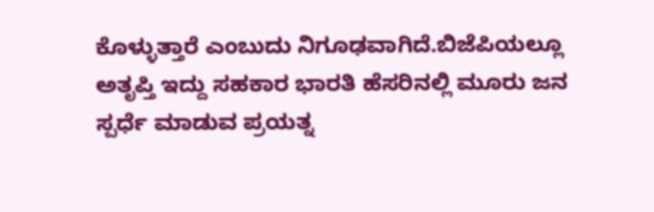ಕೊಳ್ಳುತ್ತಾರೆ ಎಂಬುದು ನಿಗೂಢವಾಗಿದೆ.ಬಿಜೆಪಿಯಲ್ಲೂ ಅತೃಪ್ತಿ ಇದ್ದು ಸಹಕಾರ ಭಾರತಿ ಹೆಸರಿನಲ್ಲಿ ಮೂರು ಜನ ಸ್ಪರ್ಧೆ ಮಾಡುವ ಪ್ರಯತ್ನ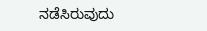ನಡೆಸಿರುವುದು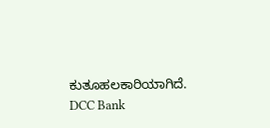ಕುತೂಹಲಕಾರಿಯಾಗಿದೆ.
DCC Bank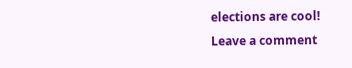elections are cool!
Leave a comment